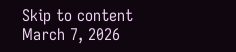Skip to content
March 7, 2026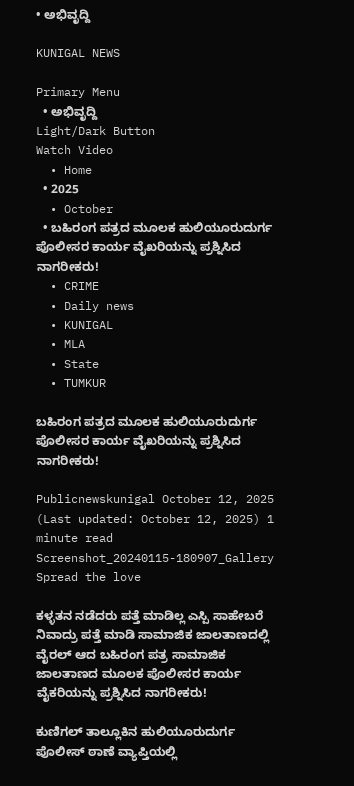• ಅಭಿವೃದ್ದಿ

KUNIGAL NEWS

Primary Menu
  • ಅಭಿವೃದ್ದಿ
Light/Dark Button
Watch Video
  • Home
  • 2025
  • October
  • ಬಹಿರಂಗ ಪತ್ರದ ಮೂಲಕ ಹುಲಿಯೂರುದುರ್ಗ ಪೊಲೀಸರ ಕಾರ್ಯ ವೈಖರಿಯನ್ನು ಪ್ರಶ್ನಿಸಿದ ನಾಗರೀಕರು!
  • CRIME
  • Daily news
  • KUNIGAL
  • MLA
  • State
  • TUMKUR

ಬಹಿರಂಗ ಪತ್ರದ ಮೂಲಕ ಹುಲಿಯೂರುದುರ್ಗ ಪೊಲೀಸರ ಕಾರ್ಯ ವೈಖರಿಯನ್ನು ಪ್ರಶ್ನಿಸಿದ ನಾಗರೀಕರು!

Publicnewskunigal October 12, 2025 (Last updated: October 12, 2025) 1 minute read
Screenshot_20240115-180907_Gallery
Spread the love

ಕಳ್ಳತನ ನಡೆದರು ಪತ್ತೆ ಮಾಡಿಲ್ಲ ಎಸ್ಪಿ ಸಾಹೇಬರೆ ನಿವಾದ್ರು ಪತ್ತೆ ಮಾಡಿ ಸಾಮಾಜಿಕ ಜಾಲತಾಣದಲ್ಲಿ ವೈರಲ್ ಆದ ಬಹಿರಂಗ ಪತ್ರ ಸಾಮಾಜಿಕ ಜಾಲತಾಣದ ಮೂಲಕ ಪೊಲೀಸರ ಕಾರ್ಯ ವೈಕರಿಯನ್ನು ಪ್ರಶ್ನಿಸಿದ ನಾಗರೀಕರು!

ಕುಣಿಗಲ್ ತಾಲ್ಲೂಕಿನ ಹುಲಿಯೂರುದುರ್ಗ ಪೊಲೀಸ್ ಠಾಣೆ ವ್ಯಾಪ್ತಿಯಲ್ಲಿ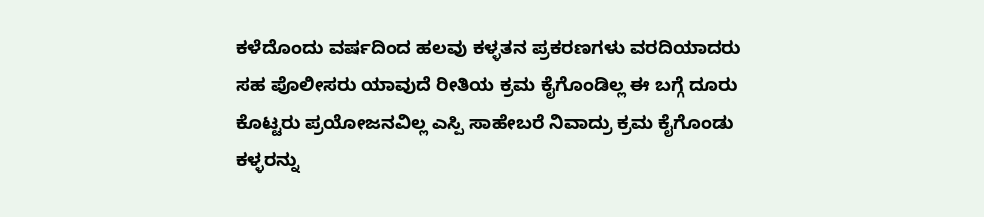ಕಳೆದೊಂದು ವರ್ಷದಿಂದ ಹಲವು ಕಳ್ಳತನ ಪ್ರಕರಣಗಳು ವರದಿಯಾದರು ಸಹ ಪೊಲೀಸರು ಯಾವುದೆ ರೀತಿಯ ಕ್ರಮ ಕೈಗೊಂಡಿಲ್ಲ ಈ ಬಗ್ಗೆ ದೂರು ಕೊಟ್ಟರು ಪ್ರಯೋಜನವಿಲ್ಲ ಎಸ್ಪಿ ಸಾಹೇಬರೆ ನಿವಾದ್ರು ಕ್ರಮ ಕೈಗೊಂಡು ಕಳ್ಳರನ್ನು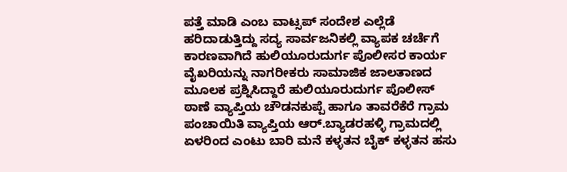ಪತ್ತೆ ಮಾಡಿ ಎಂಬ ವಾಟ್ಸಪ್ ಸಂದೇಶ ಎಲ್ಲೆಡೆ ಹರಿದಾಡುತ್ತಿದ್ದು ಸದ್ಯ ಸಾರ್ವಜನಿಕಲ್ಲಿ ವ್ಯಾಪಕ ಚರ್ಚೆಗೆ ಕಾರಣವಾಗಿದೆ ಹುಲಿಯೂರುದುರ್ಗ ಪೊಲೀಸರ ಕಾರ್ಯ ವೈಖರಿಯನ್ನು ನಾಗರೀಕರು ಸಾಮಾಜಿಕ ಜಾಲತಾಣದ ಮೂಲಕ ಪ್ರಶ್ನಿಸಿದ್ದಾರೆ ಹುಲಿಯೂರುದುರ್ಗ ಪೊಲೀಸ್ ಠಾಣೆ ವ್ಯಾಪ್ತಿಯ ಚೌಡನಕುಪ್ಪೆ ಹಾಗೂ ತಾವರೆಕೆರೆ ಗ್ರಾಮ ಪಂಚಾಯಿತಿ ವ್ಯಾಪ್ತಿಯ ಆರ್.ಬ್ಯಾಡರಹಳ್ಳಿ ಗ್ರಾಮದಲ್ಲಿ ಏಳರಿಂದ ಎಂಟು ಬಾರಿ ಮನೆ ಕಳ್ಳತನ ಬೈಕ್ ಕಳ್ಳತನ ಹಸು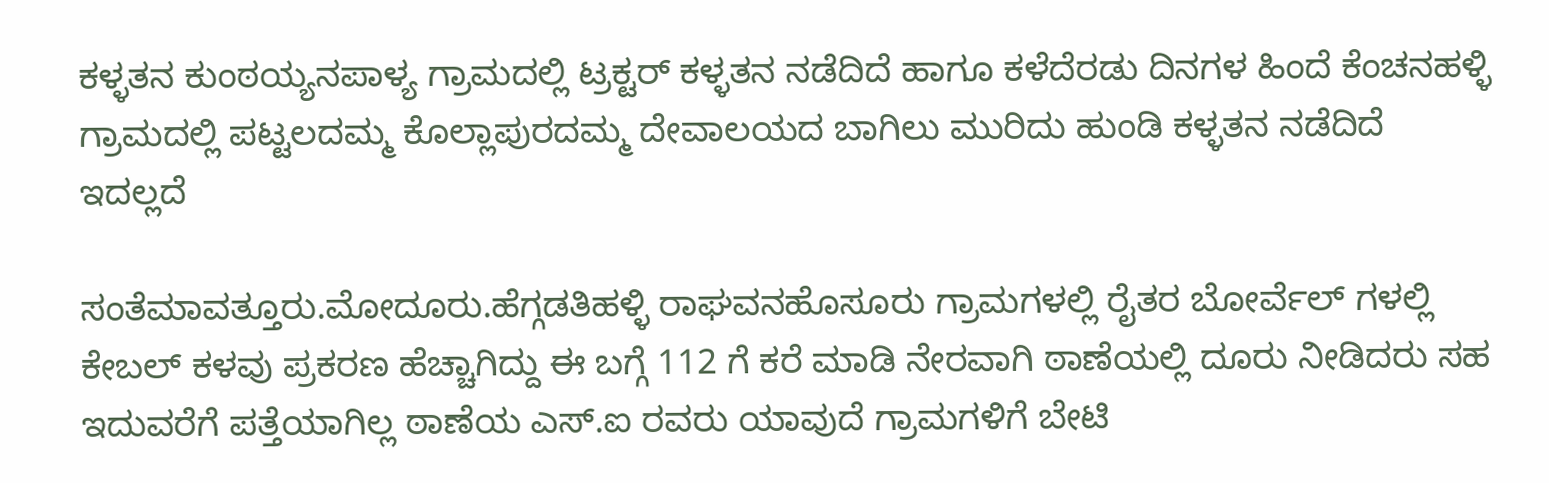ಕಳ್ಳತನ ಕುಂಠಯ್ಯನಪಾಳ್ಯ ಗ್ರಾಮದಲ್ಲಿ ಟ್ರಕ್ಟರ್ ಕಳ್ಳತನ ನಡೆದಿದೆ ಹಾಗೂ ಕಳೆದೆರಡು ದಿನಗಳ ಹಿಂದೆ ಕೆಂಚನಹಳ್ಳಿ ಗ್ರಾಮದಲ್ಲಿ ಪಟ್ಟಲದಮ್ಮ ಕೊಲ್ಲಾಪುರದಮ್ಮ ದೇವಾಲಯದ ಬಾಗಿಲು ಮುರಿದು ಹುಂಡಿ ಕಳ್ಳತನ ನಡೆದಿದೆ ಇದಲ್ಲದೆ

ಸಂತೆಮಾವತ್ತೂರು.ಮೋದೂರು.ಹೆಗ್ಗಡತಿಹಳ್ಳಿ ರಾಘವನಹೊಸೂರು ಗ್ರಾಮಗಳಲ್ಲಿ ರೈತರ ಬೋರ್ವೆಲ್ ಗಳಲ್ಲಿ ಕೇಬಲ್ ಕಳವು ಪ್ರಕರಣ ಹೆಚ್ಚಾಗಿದ್ದು ಈ ಬಗ್ಗೆ 112 ಗೆ ಕರೆ ಮಾಡಿ ನೇರವಾಗಿ ಠಾಣೆಯಲ್ಲಿ ದೂರು ನೀಡಿದರು ಸಹ ಇದುವರೆಗೆ ಪತ್ತೆಯಾಗಿಲ್ಲ ಠಾಣೆಯ ಎಸ್.ಐ ರವರು ಯಾವುದೆ ಗ್ರಾಮಗಳಿಗೆ ಬೇಟಿ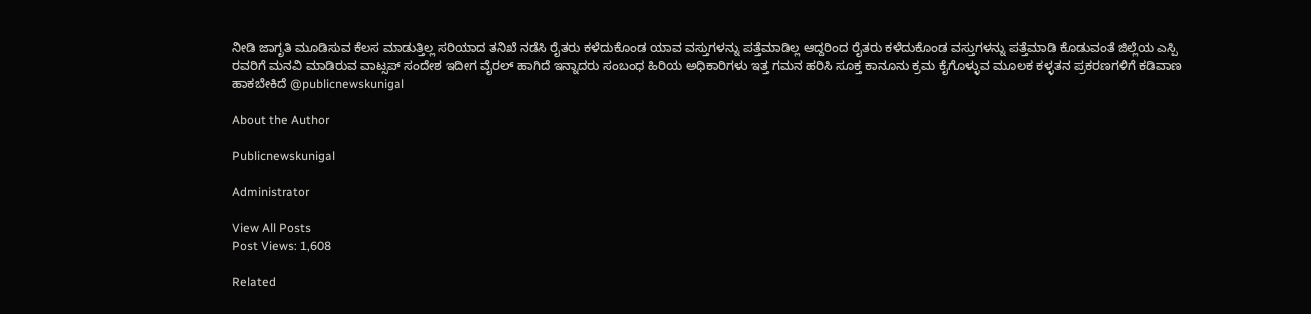ನೀಡಿ ಜಾಗೃತಿ ಮೂಡಿಸುವ ಕೆಲಸ ಮಾಡುತ್ತಿಲ್ಲ ಸರಿಯಾದ ತನಿಖೆ ನಡೆಸಿ ರೈತರು ಕಳೆದುಕೊಂಡ ಯಾವ ವಸ್ತುಗಳನ್ನು ಪತ್ತೆಮಾಡಿಲ್ಲ ಆದ್ದರಿಂದ ರೈತರು ಕಳೆದುಕೊಂಡ ವಸ್ತುಗಳನ್ನು ಪತ್ತೆಮಾಡಿ ಕೊಡುವಂತೆ ಜಿಲ್ಲೆಯ ಎಸ್ಪಿ ರವರಿಗೆ ಮನವಿ ಮಾಡಿರುವ ವಾಟ್ಸಪ್ ಸಂದೇಶ ಇದೀಗ ವೈರಲ್ ಹಾಗಿದೆ ಇನ್ನಾದರು ಸಂಬಂಧ ಹಿರಿಯ ಅಧಿಕಾರಿಗಳು ಇತ್ತ ಗಮನ ಹರಿಸಿ ಸೂಕ್ತ ಕಾನೂನು ಕ್ರಮ ಕೈಗೊಳ್ಳುವ ಮೂಲಕ ಕಳ್ಳತನ ಪ್ರಕರಣಗಳಿಗೆ ಕಡಿವಾಣ ಹಾಕಬೇಕಿದೆ @publicnewskunigal

About the Author

Publicnewskunigal

Administrator

View All Posts
Post Views: 1,608

Related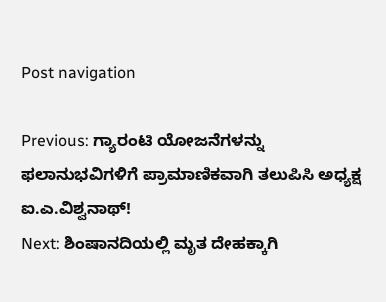Post navigation

Previous: ಗ್ಯಾರಂಟಿ ಯೋಜನೆಗಳನ್ನು ಫಲಾನುಭವಿಗಳಿಗೆ ಪ್ರಾಮಾಣಿಕವಾಗಿ ತಲುಪಿಸಿ ಅಧ್ಯಕ್ಷ ಐ.ಎ.ವಿಶ್ವನಾಥ್!
Next: ಶಿಂಷಾನದಿಯಲ್ಲಿ ಮೃತ ದೇಹಕ್ಕಾಗಿ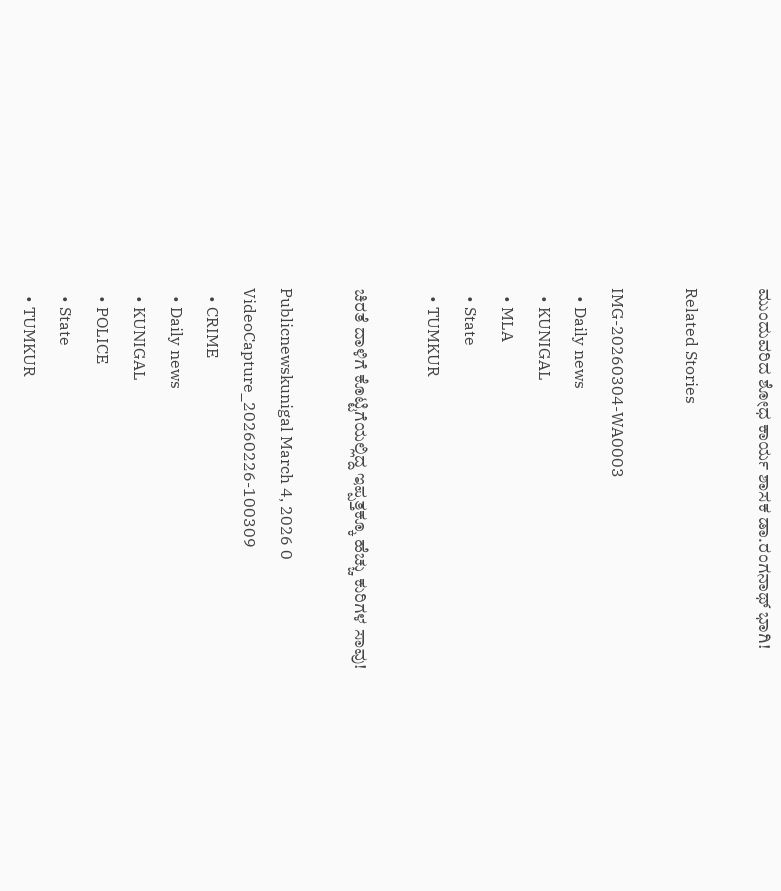ಮುಂದುವರಿದ ಶೋಧ ಕಾರ್ಯ ಶಾಸಕ ಡಾ.ರಂಗನಾಥ್ ಭಾಗಿ!

Related Stories

IMG-20260304-WA0003
  • Daily news
  • KUNIGAL
  • MLA
  • State
  • TUMKUR

ಚಿರತೆ ದಾಳಿಗೆ ಕೊಟ್ಟಿಗೆಯಲ್ಲಿದ್ದ ಇಪ್ಪತ್ತಕ್ಕೂ ಹೆಚ್ಚು ಕುರಿಗಳ ಸಾವು!

Publicnewskunigal March 4, 2026 0
VideoCapture_20260226-100309
  • CRIME
  • Daily news
  • KUNIGAL
  • POLICE
  • State
  • TUMKUR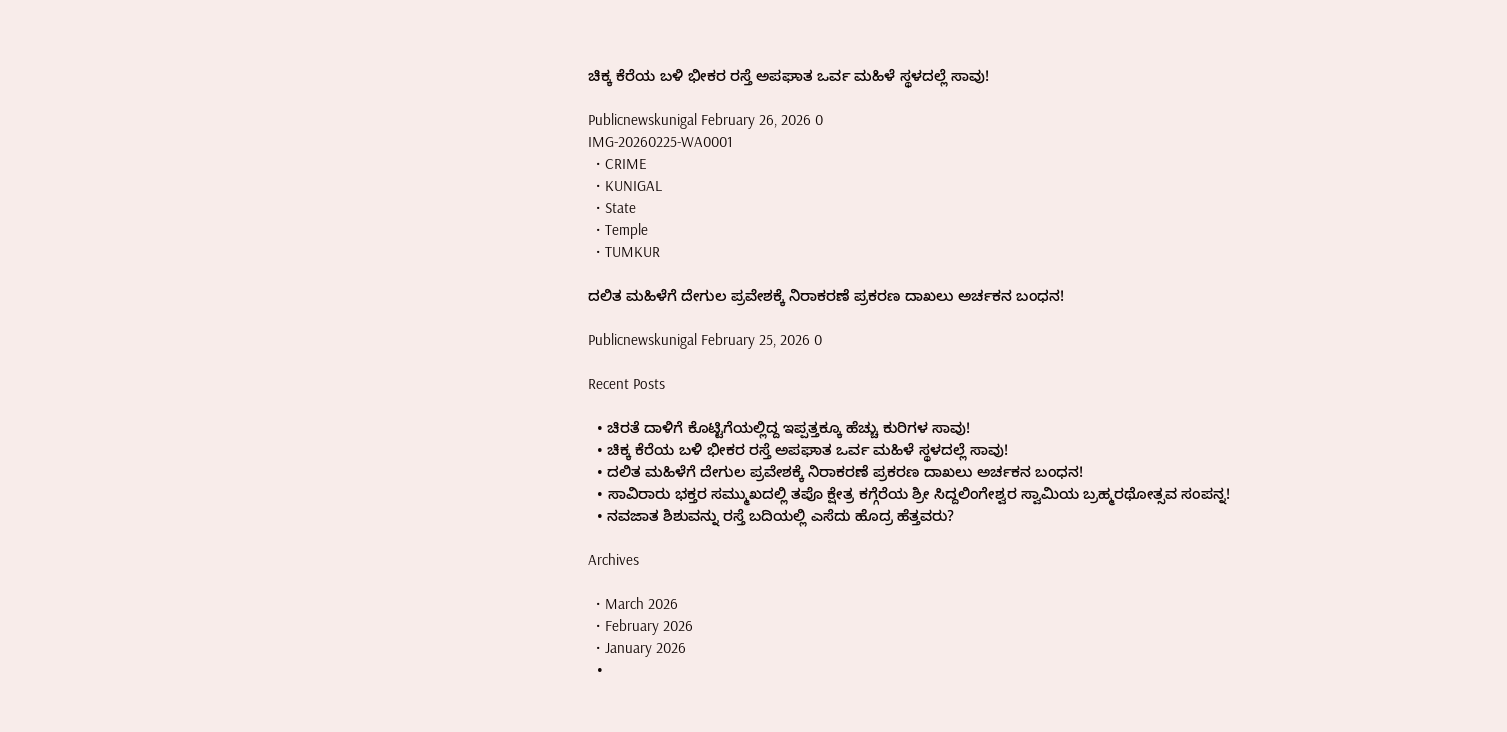ಚಿಕ್ಕ ಕೆರೆಯ ಬಳಿ ಭೀಕರ ರಸ್ತೆ ಅಪಘಾತ ಒರ್ವ ಮಹಿಳೆ ಸ್ಥಳದಲ್ಲೆ ಸಾವು!

Publicnewskunigal February 26, 2026 0
IMG-20260225-WA0001
  • CRIME
  • KUNIGAL
  • State
  • Temple
  • TUMKUR

ದಲಿತ ಮಹಿಳೆಗೆ ದೇಗುಲ ಪ್ರವೇಶಕ್ಕೆ ನಿರಾಕರಣೆ ಪ್ರಕರಣ ದಾಖಲು ಅರ್ಚಕನ ಬಂಧನ!

Publicnewskunigal February 25, 2026 0

Recent Posts

  • ಚಿರತೆ ದಾಳಿಗೆ ಕೊಟ್ಟಿಗೆಯಲ್ಲಿದ್ದ ಇಪ್ಪತ್ತಕ್ಕೂ ಹೆಚ್ಚು ಕುರಿಗಳ ಸಾವು!
  • ಚಿಕ್ಕ ಕೆರೆಯ ಬಳಿ ಭೀಕರ ರಸ್ತೆ ಅಪಘಾತ ಒರ್ವ ಮಹಿಳೆ ಸ್ಥಳದಲ್ಲೆ ಸಾವು!
  • ದಲಿತ ಮಹಿಳೆಗೆ ದೇಗುಲ ಪ್ರವೇಶಕ್ಕೆ ನಿರಾಕರಣೆ ಪ್ರಕರಣ ದಾಖಲು ಅರ್ಚಕನ ಬಂಧನ!
  • ಸಾವಿರಾರು ಭಕ್ತರ ಸಮ್ಮುಖದಲ್ಲಿ ತಪೊ ಕ್ಷೇತ್ರ ಕಗ್ಗೆರೆಯ ಶ್ರೀ ಸಿದ್ದಲಿಂಗೇಶ್ವರ ಸ್ವಾಮಿಯ ಬ್ರಹ್ಮರಥೋತ್ಸವ ಸಂಪನ್ನ!
  • ನವಜಾತ ಶಿಶುವನ್ನು ರಸ್ತೆ ಬದಿಯಲ್ಲಿ ಎಸೆದು ಹೊದ್ರ ಹೆತ್ತವರು?

Archives

  • March 2026
  • February 2026
  • January 2026
  •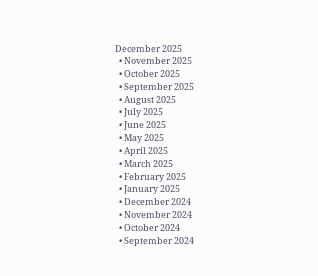December 2025
  • November 2025
  • October 2025
  • September 2025
  • August 2025
  • July 2025
  • June 2025
  • May 2025
  • April 2025
  • March 2025
  • February 2025
  • January 2025
  • December 2024
  • November 2024
  • October 2024
  • September 2024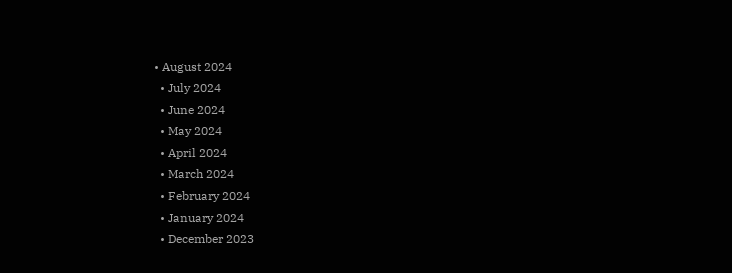• August 2024
  • July 2024
  • June 2024
  • May 2024
  • April 2024
  • March 2024
  • February 2024
  • January 2024
  • December 2023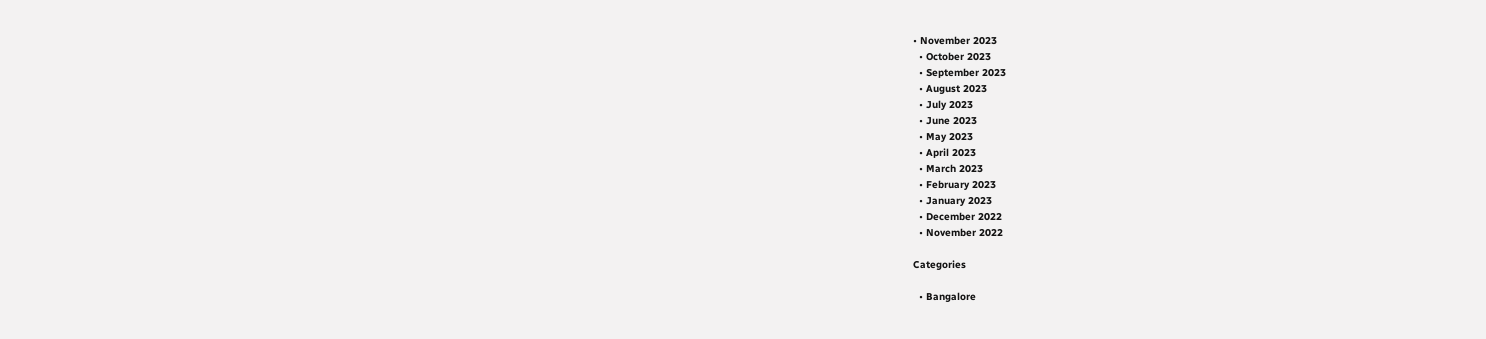• November 2023
  • October 2023
  • September 2023
  • August 2023
  • July 2023
  • June 2023
  • May 2023
  • April 2023
  • March 2023
  • February 2023
  • January 2023
  • December 2022
  • November 2022

Categories

  • Bangalore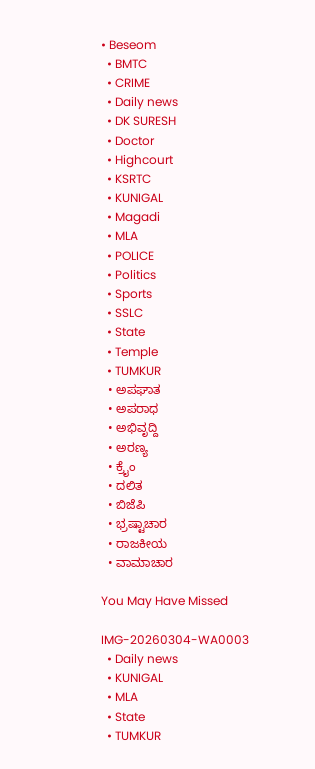• Beseom
  • BMTC
  • CRIME
  • Daily news
  • DK SURESH
  • Doctor
  • Highcourt
  • KSRTC
  • KUNIGAL
  • Magadi
  • MLA
  • POLICE
  • Politics
  • Sports
  • SSLC
  • State
  • Temple
  • TUMKUR
  • ಅಪಘಾತ
  • ಅಪರಾಧ
  • ಅಭಿವೃದ್ದಿ
  • ಅರಣ್ಯ
  • ಕ್ರೈಂ
  • ದಲಿತ
  • ಬಿಜೆಪಿ
  • ಭ್ರಷ್ಟಾಚಾರ
  • ರಾಜಕೀಯ
  • ವಾಮಾಚಾರ

You May Have Missed

IMG-20260304-WA0003
  • Daily news
  • KUNIGAL
  • MLA
  • State
  • TUMKUR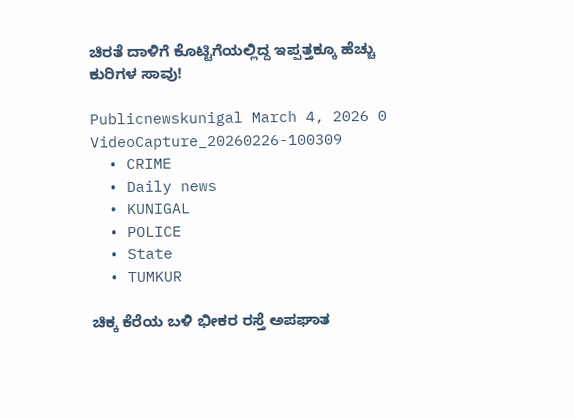ಚಿರತೆ ದಾಳಿಗೆ ಕೊಟ್ಟಿಗೆಯಲ್ಲಿದ್ದ ಇಪ್ಪತ್ತಕ್ಕೂ ಹೆಚ್ಚು ಕುರಿಗಳ ಸಾವು!

Publicnewskunigal March 4, 2026 0
VideoCapture_20260226-100309
  • CRIME
  • Daily news
  • KUNIGAL
  • POLICE
  • State
  • TUMKUR

ಚಿಕ್ಕ ಕೆರೆಯ ಬಳಿ ಭೀಕರ ರಸ್ತೆ ಅಪಘಾತ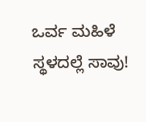ಒರ್ವ ಮಹಿಳೆ ಸ್ಥಳದಲ್ಲೆ ಸಾವು!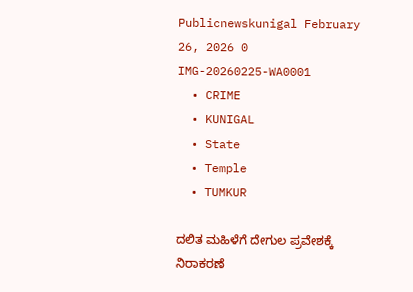Publicnewskunigal February 26, 2026 0
IMG-20260225-WA0001
  • CRIME
  • KUNIGAL
  • State
  • Temple
  • TUMKUR

ದಲಿತ ಮಹಿಳೆಗೆ ದೇಗುಲ ಪ್ರವೇಶಕ್ಕೆ ನಿರಾಕರಣೆ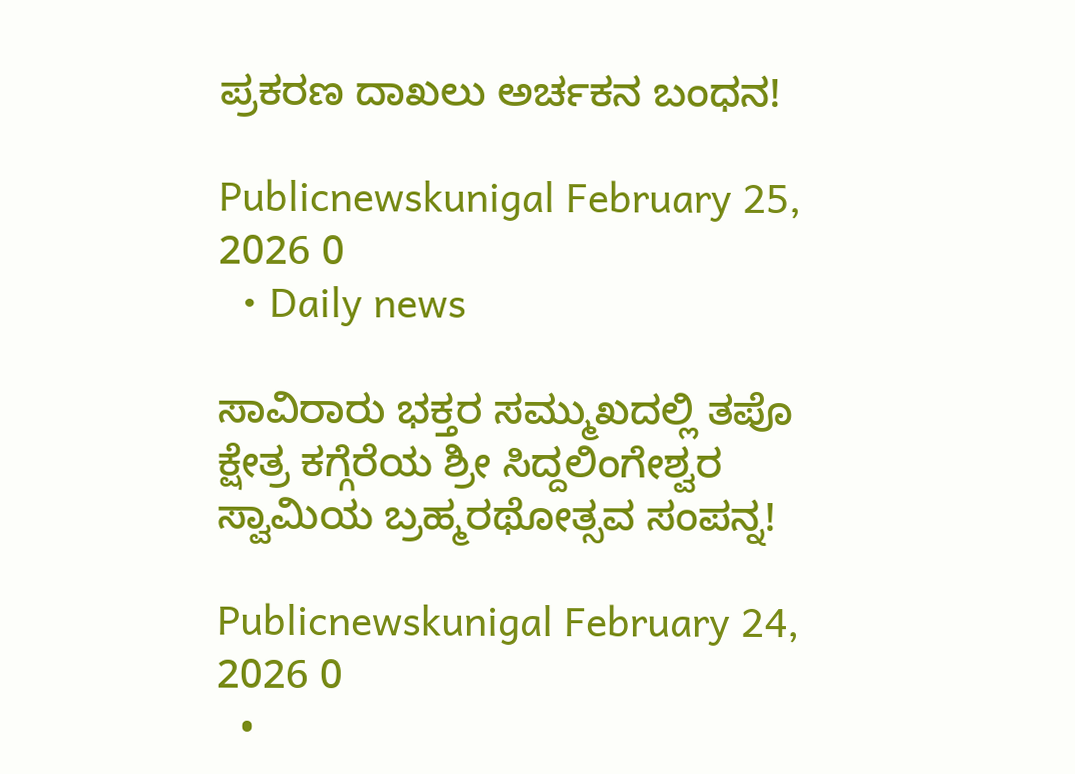ಪ್ರಕರಣ ದಾಖಲು ಅರ್ಚಕನ ಬಂಧನ!

Publicnewskunigal February 25, 2026 0
  • Daily news

ಸಾವಿರಾರು ಭಕ್ತರ ಸಮ್ಮುಖದಲ್ಲಿ ತಪೊ ಕ್ಷೇತ್ರ ಕಗ್ಗೆರೆಯ ಶ್ರೀ ಸಿದ್ದಲಿಂಗೇಶ್ವರ ಸ್ವಾಮಿಯ ಬ್ರಹ್ಮರಥೋತ್ಸವ ಸಂಪನ್ನ!

Publicnewskunigal February 24, 2026 0
  •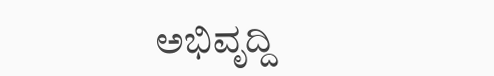ಅಭಿವೃದ್ದಿ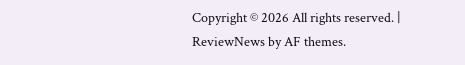Copyright © 2026 All rights reserved. | ReviewNews by AF themes.